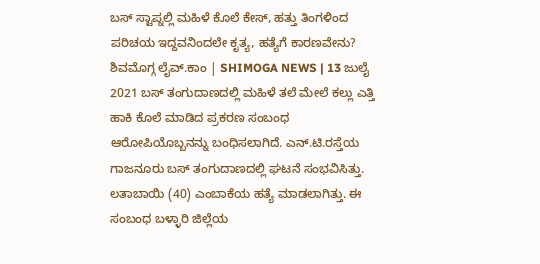ಬಸ್ ಸ್ಟಾಪ್ನಲ್ಲಿ ಮಹಿಳೆ ಕೊಲೆ ಕೇಸ್, ಹತ್ತು ತಿಂಗಳಿಂದ ಪರಿಚಯ ಇದ್ದವನಿಂದಲೇ ಕೃತ್ಯ, ಹತ್ಯೆಗೆ ಕಾರಣವೇನು?
ಶಿವಮೊಗ್ಗ ಲೈವ್.ಕಾಂ | SHIMOGA NEWS | 13 ಜುಲೈ 2021 ಬಸ್ ತಂಗುದಾಣದಲ್ಲಿ ಮಹಿಳೆ ತಲೆ ಮೇಲೆ ಕಲ್ಲು ಎತ್ತಿ ಹಾಕಿ ಕೊಲೆ ಮಾಡಿದ ಪ್ರಕರಣ ಸಂಬಂಧ ಆರೋಪಿಯೊಬ್ಬನನ್ನು ಬಂಧಿಸಲಾಗಿದೆ. ಎನ್.ಟಿ.ರಸ್ತೆಯ ಗಾಜನೂರು ಬಸ್ ತಂಗುದಾಣದಲ್ಲಿ ಘಟನೆ ಸಂಭವಿಸಿತ್ತು. ಲತಾಬಾಯಿ (40) ಎಂಬಾಕೆಯ ಹತ್ಯೆ ಮಾಡಲಾಗಿತ್ತು. ಈ ಸಂಬಂಧ ಬಳ್ಳಾರಿ ಜಿಲ್ಲೆಯ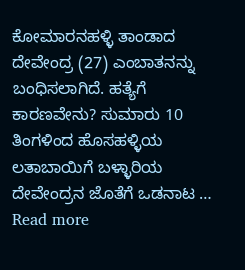ಕೋಮಾರನಹಳ್ಳಿ ತಾಂಡಾದ ದೇವೇಂದ್ರ (27) ಎಂಬಾತನನ್ನು ಬಂಧಿಸಲಾಗಿದೆ. ಹತ್ಯೆಗೆ ಕಾರಣವೇನು? ಸುಮಾರು 10 ತಿಂಗಳಿಂದ ಹೊಸಹಳ್ಳಿಯ ಲತಾಬಾಯಿಗೆ ಬಳ್ಳಾರಿಯ ದೇವೇಂದ್ರನ ಜೊತೆಗೆ ಒಡನಾಟ … Read more